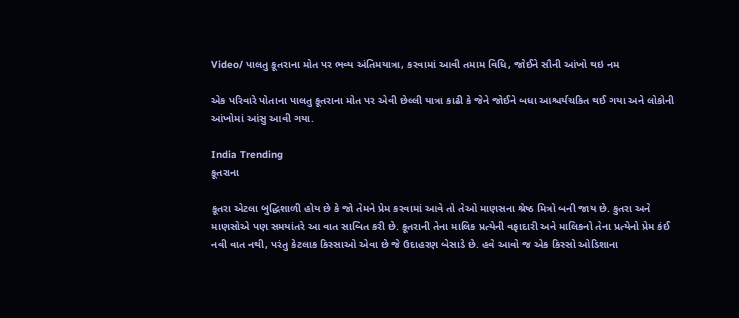Video/ પાલતુ કૂતરાના મોત પર ભવ્ય અંતિમયાત્રા, કરવામાં આવી તમામ વિધિ, જોઈને સૌની આંખો થઇ નમ

એક પરિવારે પોતાના પાલતુ કૂતરાના મોત પર એવી છેલ્લી યાત્રા કાઢી કે જેને જોઈને બધા આશ્ચર્યચકિત થઈ ગયા અને લોકોની આંખોમાં આંસુ આવી ગયા.

India Trending
કૂતરાના

કૂતરા એટલા બુદ્ધિશાળી હોય છે કે જો તેમને પ્રેમ કરવામાં આવે તો તેઓ માણસના શ્રેષ્ઠ મિત્રો બની જાય છે. કુતરા અને માણસોએ પણ સમયાંતરે આ વાત સાબિત કરી છે. કૂતરાની તેના માલિક પ્રત્યેની વફાદારી અને માલિકનો તેના પ્રત્યેનો પ્રેમ કંઈ નવી વાત નથી, પરંતુ કેટલાક કિસ્સાઓ એવા છે જે ઉદાહરણ બેસાડે છે. હવે આવો જ એક કિસ્સો ઓડિશાના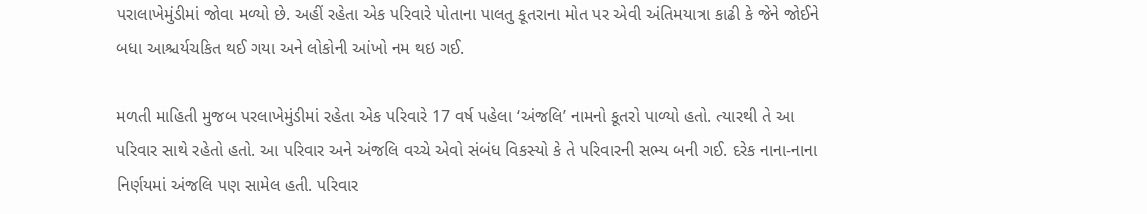પરાલાખેમુંડીમાં જોવા મળ્યો છે. અહીં રહેતા એક પરિવારે પોતાના પાલતુ કૂતરાના મોત પર એવી અંતિમયાત્રા કાઢી કે જેને જોઈને બધા આશ્ચર્યચકિત થઈ ગયા અને લોકોની આંખો નમ થઇ ગઈ.

મળતી માહિતી મુજબ પરલાખેમુંડીમાં રહેતા એક પરિવારે 17 વર્ષ પહેલા ‘અંજલિ’ નામનો કૂતરો પાળ્યો હતો. ત્યારથી તે આ પરિવાર સાથે રહેતો હતો. આ પરિવાર અને અંજલિ વચ્ચે એવો સંબંધ વિકસ્યો કે તે પરિવારની સભ્ય બની ગઈ. દરેક નાના-નાના નિર્ણયમાં અંજલિ પણ સામેલ હતી. પરિવાર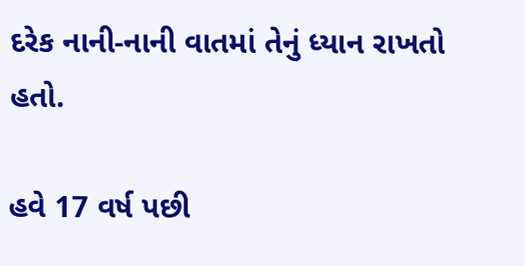દરેક નાની-નાની વાતમાં તેનું ધ્યાન રાખતો હતો.

હવે 17 વર્ષ પછી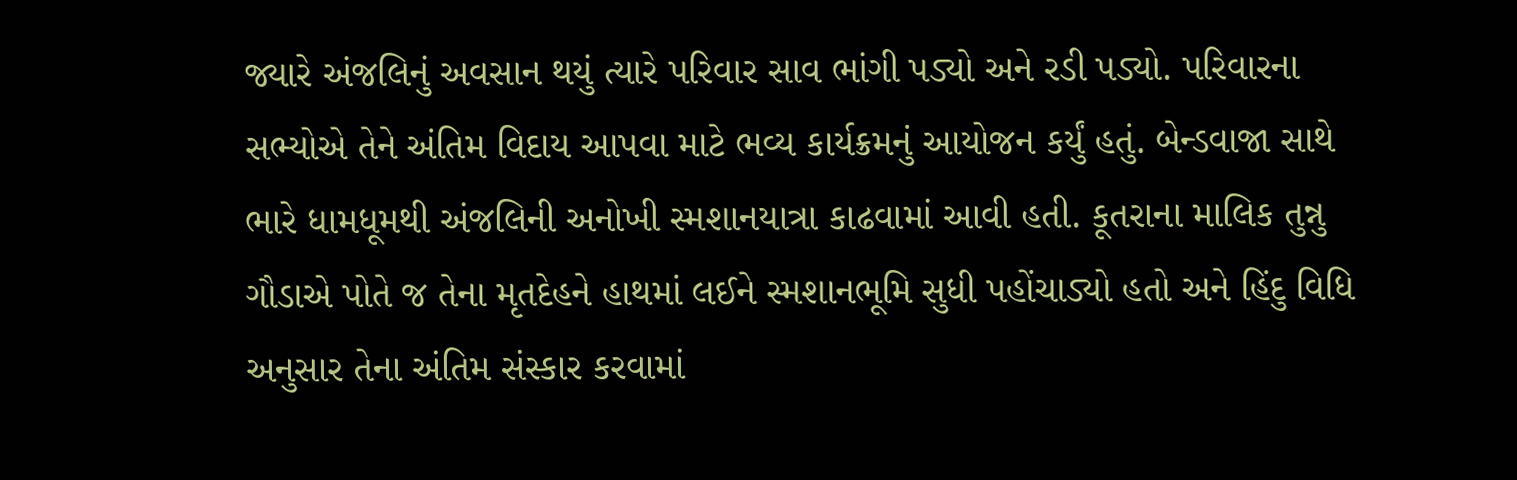જ્યારે અંજલિનું અવસાન થયું ત્યારે પરિવાર સાવ ભાંગી પડ્યો અને રડી પડ્યો. પરિવારના સભ્યોએ તેને અંતિમ વિદાય આપવા માટે ભવ્ય કાર્યક્રમનું આયોજન કર્યું હતું. બેન્ડવાજા સાથે ભારે ધામધૂમથી અંજલિની અનોખી સ્મશાનયાત્રા કાઢવામાં આવી હતી. કૂતરાના માલિક તુન્નુ ગૌડાએ પોતે જ તેના મૃતદેહને હાથમાં લઈને સ્મશાનભૂમિ સુધી પહોંચાડ્યો હતો અને હિંદુ વિધિ અનુસાર તેના અંતિમ સંસ્કાર કરવામાં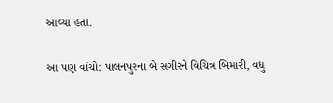આવ્યા હતા.

આ પણ વાંચો: પાલનપુરના બે સગીરને વિચિત્ર બિમારી, વધુ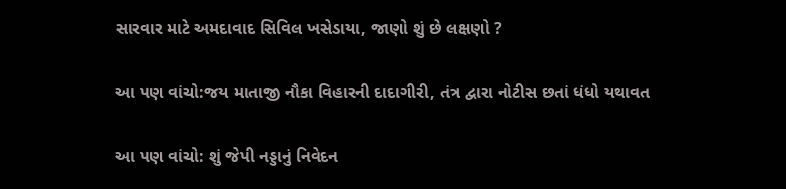સારવાર માટે અમદાવાદ સિવિલ ખસેડાયા, જાણો શું છે લક્ષણો ?

આ પણ વાંચો:જય માતાજી નૌકા વિહારની દાદાગીરી, તંત્ર દ્વારા નોટીસ છતાં ધંધો યથાવત

આ પણ વાંચો: શું જેપી નડ્ડાનું નિવેદન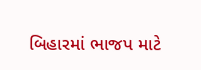બિહારમાં ભાજપ માટે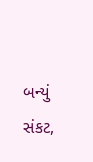બન્યું સંકટ,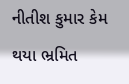નીતીશ કુમાર કેમ થયા ભ્રમિત